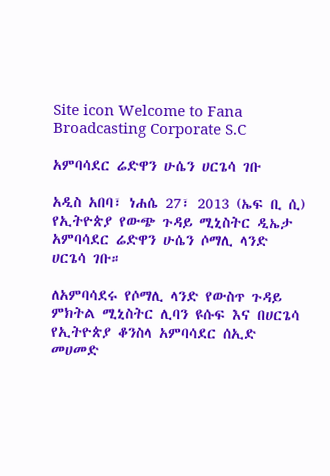Site icon Welcome to Fana Broadcasting Corporate S.C

አምባሳደር ሬድዋን ሁሴን ሀርጌሳ ገቡ

አዲስ አበባ፣ ነሐሴ 27፣ 2013 (ኤፍ ቢ ሲ) የኢትዮጵያ የውጭ ጉዳይ ሚኒስትር ዲኤታ አምባሳደር ሬድዋን ሁሴን ሶማሊ ላንድ ሀርጌሳ ገቡ።

ለአምባሳደሩ የሶማሊ ላንድ የውስጥ ጉዳይ ምክትል ሚኒስትር ሊባን ዩሱፍ እና በሀርጌሳ የኢትዮጵያ ቆንስላ አምባሳደር ሰኢድ መሀመድ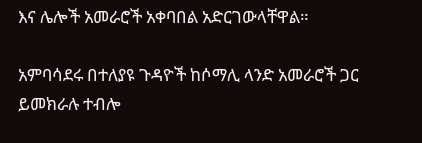እና ሌሎች አመራሮች አቀባበል አድርገውላቸዋል።

አምባሳደሩ በተለያዩ ጉዳዮች ከሶማሊ ላንድ አመራሮች ጋር ይመክራሉ ተብሎ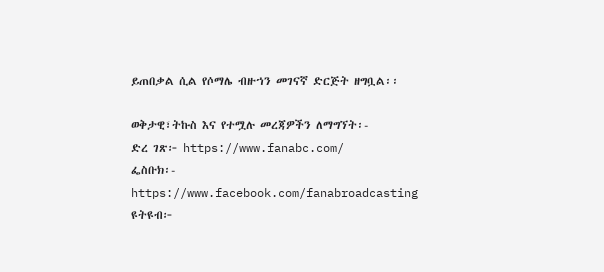ይጠበቃል ሲል የሶማሌ ብዙኀን መገናኛ ድርጅት ዘግቧል፡፡

ወቅታዊ፣ትኩስ እና የተሟሉ መረጃዎችን ለማግኘት፡-
ድረ ገጽ፦ https://www.fanabc.com/
ፌስቡክ፡- https://www.facebook.com/fanabroadcasting
ዩትዩብ፦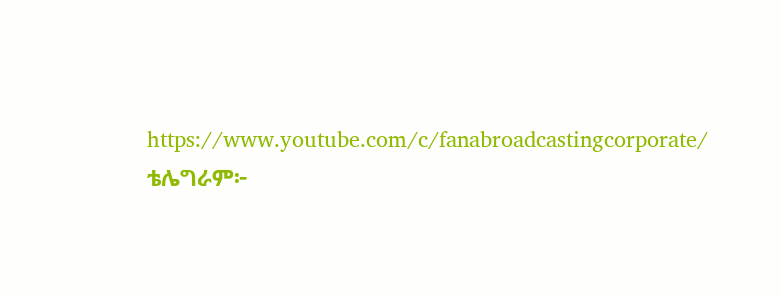https://www.youtube.com/c/fanabroadcastingcorporate/
ቴሌግራም፦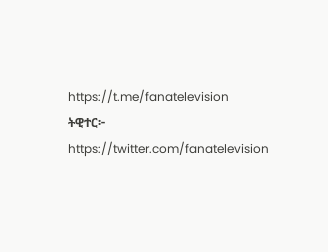https://t.me/fanatelevision
ትዊተር፦ https://twitter.com/fanatelevision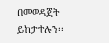በመወዳጀት ይከታተሉን፡፡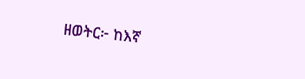ዘወትር፦ ከእኛ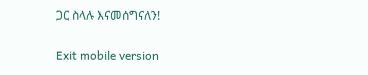ጋር ስላሉ እናመሰግናለን!

Exit mobile version